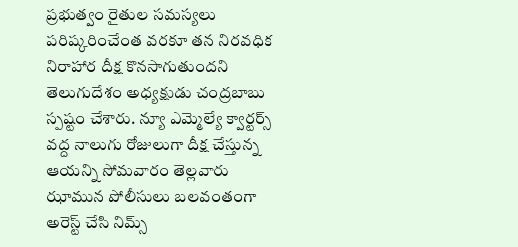ప్రభుత్వం రైతుల సమస్యలు పరిష్కరించేంత వరకూ తన నిరవధిక నిరాహార దీక్ష కొనసాగుతుందని తెలుగుదేశం అధ్యక్షుడు చంద్రబాబు స్పష్టం చేశారు. న్యూ ఎమ్మెల్యే క్వార్టర్స్ వద్ద నాలుగు రోజులుగా దీక్ష చేస్తున్న ఆయన్ని సోమవారం తెల్లవారు ఝామున పోలీసులు బలవంతంగా అరెస్ట్ చేసి నిమ్స్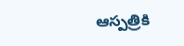ఆస్పత్రికి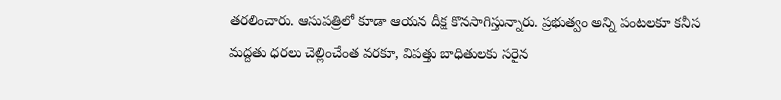తరలించారు. ఆసుపత్రిలో కూడా ఆయన దీక్ష కొనసాగిస్తున్నారు. ప్రభుత్వం అన్ని పంటలకూ కనీస మద్దతు ధరలు చెల్లించేంత వరకూ, విపత్తు బాధితులకు సరైన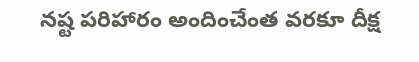నష్ట పరిహారం అందించేంత వరకూ దీక్ష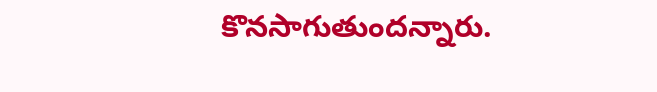కొనసాగుతుందన్నారు.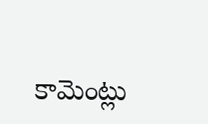కామెంట్లు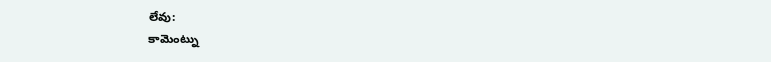లేవు:
కామెంట్ను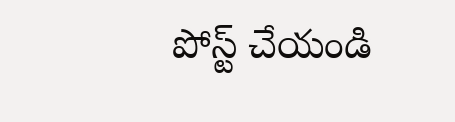పోస్ట్ చేయండి